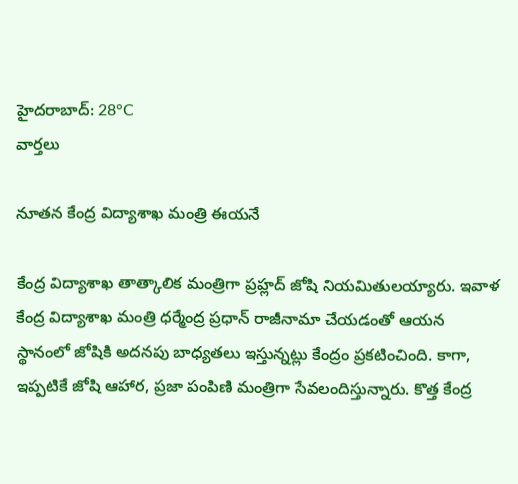హైదరాబాద్: 28°C
వార్తలు

నూతన కేంద్ర విద్యాశాఖ మంత్రి ఈయనే

కేంద్ర విద్యాశాఖ తాత్కాలిక మంత్రిగా ప్రహ్లద్ జోషి నియమితులయ్యారు. ఇవాళ కేంద్ర విద్యాశాఖ మంత్రి ధర్మేంద్ర ప్రధాన్ రాజీనామా చేయడంతో ఆయన స్థానంలో జోషికి అదనపు బాధ్యతలు ఇస్తున్నట్లు కేంద్రం ప్రకటించింది. కాగా, ఇప్పటికే జోషి ఆహార, ప్రజా పంపిణి మంత్రిగా సేవలందిస్తున్నారు. కొత్త కేంద్ర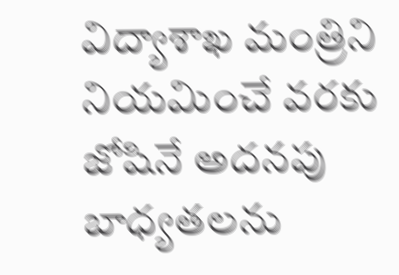విద్యాశాఖ మంత్రిని నియమించే వరకు జోషినే అదనపు బాధ్యతలను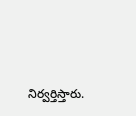నిర్వర్తిస్తారు.